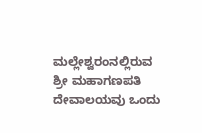ಮಲ್ಲೇಶ್ವರಂನಲ್ಲಿರುವ ಶ್ರೀ ಮಹಾಗಣಪತಿ ದೇವಾಲಯವು ಒಂದು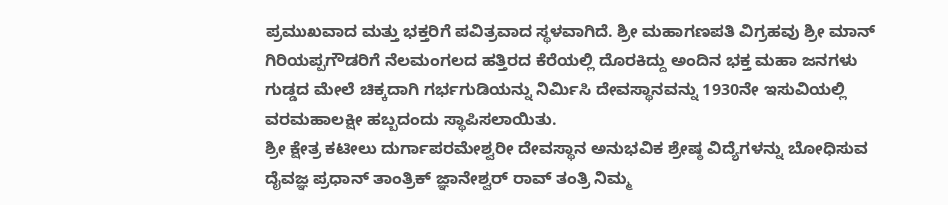ಪ್ರಮುಖವಾದ ಮತ್ತು ಭಕ್ತರಿಗೆ ಪವಿತ್ರವಾದ ಸ್ಥಳವಾಗಿದೆ. ಶ್ರೀ ಮಹಾಗಣಪತಿ ವಿಗ್ರಹವು ಶ್ರೀ ಮಾನ್ ಗಿರಿಯಪ್ಪಗೌಡರಿಗೆ ನೆಲಮಂಗಲದ ಹತ್ತಿರದ ಕೆರೆಯಲ್ಲಿ ದೊರಕಿದ್ದು ಅಂದಿನ ಭಕ್ತ ಮಹಾ ಜನಗಳು ಗುಡ್ಡದ ಮೇಲೆ ಚಿಕ್ಕದಾಗಿ ಗರ್ಭಗುಡಿಯನ್ನು ನಿರ್ಮಿಸಿ ದೇವಸ್ಥಾನವನ್ನು 1930ನೇ ಇಸುವಿಯಲ್ಲಿ ವರಮಹಾಲಕ್ಷೀ ಹಬ್ಬದಂದು ಸ್ಥಾಪಿಸಲಾಯಿತು.
ಶ್ರೀ ಕ್ಷೇತ್ರ ಕಟೀಲು ದುರ್ಗಾಪರಮೇಶ್ವರೀ ದೇವಸ್ಥಾನ ಅನುಭವಿಕ ಶ್ರೇಷ್ಠ ವಿದ್ಯೆಗಳನ್ನು ಬೋಧಿಸುವ ದೈವಜ್ಞ ಪ್ರಧಾನ್ ತಾಂತ್ರಿಕ್ ಜ್ಞಾನೇಶ್ವರ್ ರಾವ್ ತಂತ್ರಿ ನಿಮ್ಮ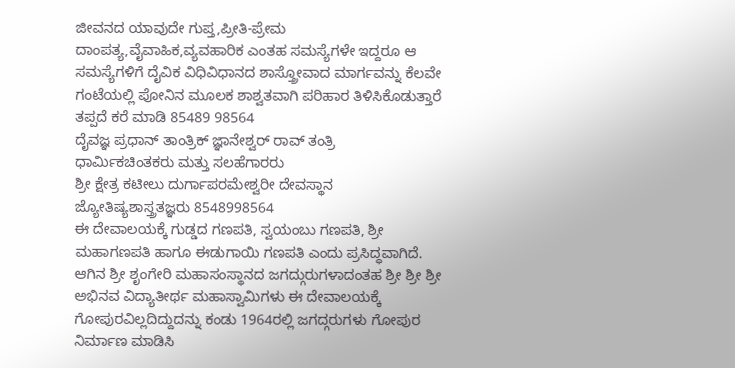ಜೀವನದ ಯಾವುದೇ ಗುಪ್ತ,ಪ್ರೀತಿ-ಪ್ರೇಮ ದಾಂಪತ್ಯ,ವೈವಾಹಿಕ,ವ್ಯವಹಾರಿಕ ಎಂತಹ ಸಮಸ್ಯೆಗಳೇ ಇದ್ದರೂ ಆ ಸಮಸ್ಯೆಗಳಿಗೆ ದೈವಿಕ ವಿಧಿವಿಧಾನದ ಶಾಸ್ತ್ರೋವಾದ ಮಾರ್ಗವನ್ನು ಕೆಲವೇ ಗಂಟೆಯಲ್ಲಿ ಪೋನಿನ ಮೂಲಕ ಶಾಶ್ವತವಾಗಿ ಪರಿಹಾರ ತಿಳಿಸಿಕೊಡುತ್ತಾರೆ ತಪ್ಪದೆ ಕರೆ ಮಾಡಿ 85489 98564
ದೈವಜ್ಞ ಪ್ರಧಾನ್ ತಾಂತ್ರಿಕ್ ಜ್ಞಾನೇಶ್ವರ್ ರಾವ್ ತಂತ್ರಿ
ಧಾರ್ಮಿಕಚಿಂತಕರು ಮತ್ತು ಸಲಹೆಗಾರರು
ಶ್ರೀ ಕ್ಷೇತ್ರ ಕಟೀಲು ದುರ್ಗಾಪರಮೇಶ್ವರೀ ದೇವಸ್ಥಾನ
ಜ್ಯೋತಿಷ್ಯಶಾಸ್ತ್ರತಜ್ಞರು 8548998564
ಈ ದೇವಾಲಯಕ್ಕೆ ಗುಡ್ಡದ ಗಣಪತಿ, ಸ್ವಯಂಬು ಗಣಪತಿ, ಶ್ರೀ ಮಹಾಗಣಪತಿ ಹಾಗೂ ಈಡುಗಾಯಿ ಗಣಪತಿ ಎಂದು ಪ್ರಸಿದ್ಧವಾಗಿದೆ. ಆಗಿನ ಶ್ರೀ ಶೃಂಗೇರಿ ಮಹಾಸಂಸ್ಥಾನದ ಜಗದ್ಗುರುಗಳಾದಂತಹ ಶ್ರೀ ಶ್ರೀ ಶ್ರೀ ಅಭಿನವ ವಿದ್ಯಾತೀರ್ಥ ಮಹಾಸ್ವಾಮಿಗಳು ಈ ದೇವಾಲಯಕ್ಕೆ ಗೋಪುರವಿಲ್ಲದಿದ್ದುದನ್ನು ಕಂಡು 1964ರಲ್ಲಿ ಜಗದ್ಗರುಗಳು ಗೋಪುರ ನಿರ್ಮಾಣ ಮಾಡಿಸಿ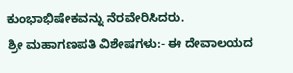ಕುಂಭಾಭಿಷೇಕವನ್ನು ನೆರವೇರಿಸಿದರು.
ಶ್ರೀ ಮಹಾಗಣಪತಿ ವಿಶೇಷಗಳು:- ಈ ದೇವಾಲಯದ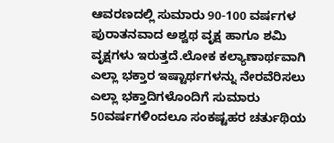ಆವರಣದಲ್ಲಿ ಸುಮಾರು 90-100 ವರ್ಷಗಳ ಪುರಾತನವಾದ ಅಶ್ವಥ ವೃಕ್ಷ ಹಾಗೂ ಶಮಿ ವೃಕ್ಷಗಳು ಇರುತ್ತದೆ.ಲೋಕ ಕಲ್ಯಾಣಾರ್ಥವಾಗಿ ಎಲ್ಲಾ ಭಕ್ತಾರ ಇಷ್ಟಾರ್ಥಗಳನ್ನು ನೇರವೆರಿಸಲು ಎಲ್ಲಾ ಭಕ್ತಾದಿಗಳೊಂದಿಗೆ ಸುಮಾರು 50ವರ್ಷಗಳಿಂದಲೂ ಸಂಕಷ್ಟಹರ ಚರ್ತುಥಿಯ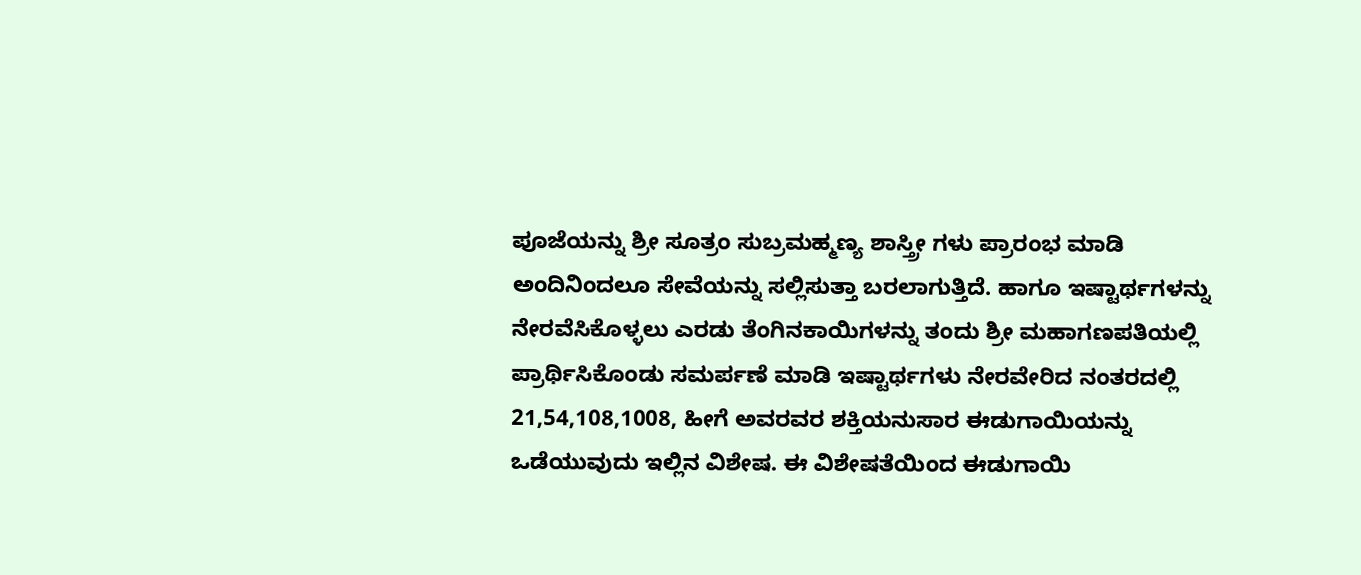ಪೂಜೆಯನ್ನು ಶ್ರೀ ಸೂತ್ರಂ ಸುಬ್ರಮಹ್ಮಣ್ಯ ಶಾಸ್ತ್ರೀ ಗಳು ಪ್ರಾರಂಭ ಮಾಡಿ ಅಂದಿನಿಂದಲೂ ಸೇವೆಯನ್ನು ಸಲ್ಲಿಸುತ್ತಾ ಬರಲಾಗುತ್ತಿದೆ. ಹಾಗೂ ಇಷ್ಟಾರ್ಥಗಳನ್ನು ನೇರವೆಸಿಕೊಳ್ಳಲು ಎರಡು ತೆಂಗಿನಕಾಯಿಗಳನ್ನು ತಂದು ಶ್ರೀ ಮಹಾಗಣಪತಿಯಲ್ಲಿ ಪ್ರಾರ್ಥಿಸಿಕೊಂಡು ಸಮರ್ಪಣೆ ಮಾಡಿ ಇಷ್ಟಾರ್ಥಗಳು ನೇರವೇರಿದ ನಂತರದಲ್ಲಿ 21,54,108,1008, ಹೀಗೆ ಅವರವರ ಶಕ್ತಿಯನುಸಾರ ಈಡುಗಾಯಿಯನ್ನು ಒಡೆಯುವುದು ಇಲ್ಲಿನ ವಿಶೇಷ. ಈ ವಿಶೇಷತೆಯಿಂದ ಈಡುಗಾಯಿ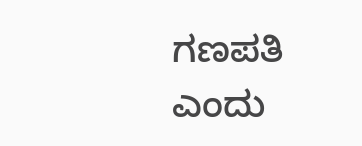ಗಣಪತಿ ಎಂದು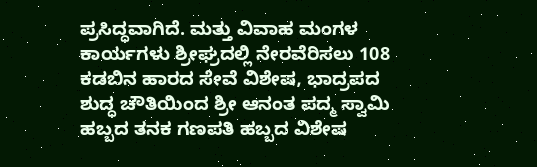ಪ್ರಸಿದ್ಧವಾಗಿದೆ. ಮತ್ತು ವಿವಾಹ ಮಂಗಳ ಕಾರ್ಯಗಳು ಶ್ರೀಘ್ರದಲ್ಲಿ ನೇರವೆರಿಸಲು 108 ಕಡಬಿನ ಹಾರದ ಸೇವೆ ವಿಶೇಷ, ಭಾದ್ರಪದ ಶುದ್ಧ ಚೌತಿಯಿಂದ ಶ್ರೀ ಆನಂತ ಪದ್ಮ ಸ್ವಾಮಿ ಹಬ್ಬದ ತನಕ ಗಣಪತಿ ಹಬ್ಬದ ವಿಶೇಷ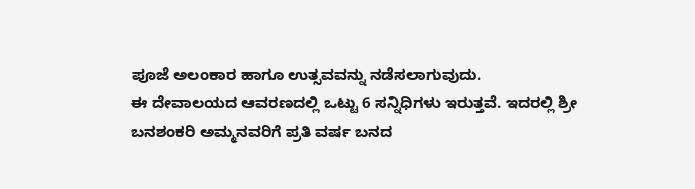ಪೂಜೆ ಅಲಂಕಾರ ಹಾಗೂ ಉತ್ಸವವನ್ನು ನಡೆಸಲಾಗುವುದು.
ಈ ದೇವಾಲಯದ ಆವರಣದಲ್ಲಿ ಒಟ್ಟು 6 ಸನ್ನಿಧಿಗಳು ಇರುತ್ತವೆ. ಇದರಲ್ಲಿ ಶ್ರೀ ಬನಶಂಕರಿ ಅಮ್ಮನವರಿಗೆ ಪ್ರತಿ ವರ್ಷ ಬನದ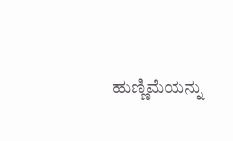ಹುಣ್ಣಿಮೆಯನ್ನು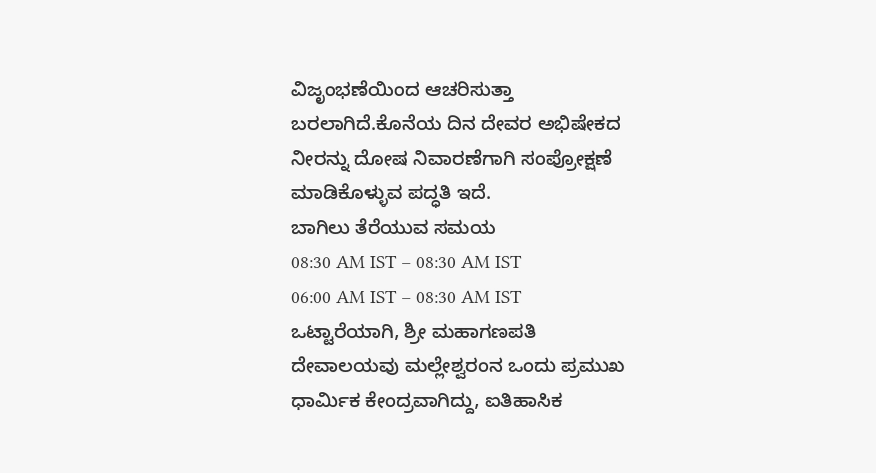ವಿಜೃಂಭಣೆಯಿಂದ ಆಚರಿಸುತ್ತಾ ಬರಲಾಗಿದೆ.ಕೊನೆಯ ದಿನ ದೇವರ ಅಭಿಷೇಕದ ನೀರನ್ನು ದೋಷ ನಿವಾರಣೆಗಾಗಿ ಸಂಪ್ರೋಕ್ಷಣೆ ಮಾಡಿಕೊಳ್ಳುವ ಪದ್ಧತಿ ಇದೆ.
ಬಾಗಿಲು ತೆರೆಯುವ ಸಮಯ
08:30 AM IST – 08:30 AM IST
06:00 AM IST – 08:30 AM IST
ಒಟ್ಟಾರೆಯಾಗಿ, ಶ್ರೀ ಮಹಾಗಣಪತಿ ದೇವಾಲಯವು ಮಲ್ಲೇಶ್ವರಂನ ಒಂದು ಪ್ರಮುಖ ಧಾರ್ಮಿಕ ಕೇಂದ್ರವಾಗಿದ್ದು, ಐತಿಹಾಸಿಕ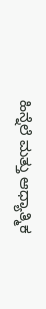ಹಿನ್ನೆಲೆ ಮತ್ತು ಆಧ್ಯಾತ್ಮಿಕ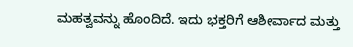ಮಹತ್ವವನ್ನು ಹೊಂದಿದೆ. ಇದು ಭಕ್ತರಿಗೆ ಆಶೀರ್ವಾದ ಮತ್ತು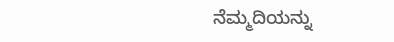ನೆಮ್ಮದಿಯನ್ನು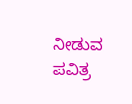ನೀಡುವ ಪವಿತ್ರ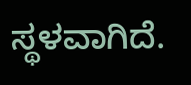ಸ್ಥಳವಾಗಿದೆ.